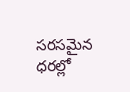సరసమైన ధరల్లో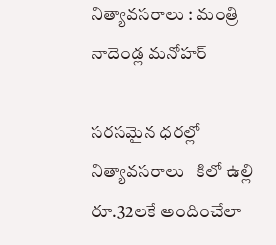నిత్యావసరాలు : మంత్రి నాదెండ్ల మనోహర్

సరసమైన ధరల్లో నిత్యావసరాలు   కిలో ఉల్లి రూ.32లకే అందించేలా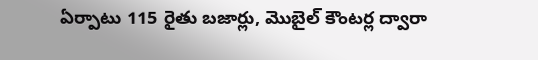ఏర్పాటు 115 రైతు బజార్లు, మొబైల్ కౌంటర్ల ద్వారా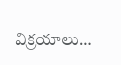విక్రయాలు…